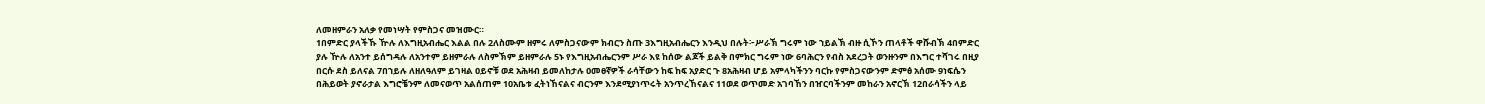ለመዘምራን አለቃ የመነሣት የምስጋና መዝሙር።
1በምድር ያላችኹ ዅሉ ለእግዚአብሔር እልል በሉ 2ለስሙም ዘምሩ ለምስጋናውም ክብርን ስጡ 3እግዚአብሔርን እንዲህ በሉት፦ሥራኽ ግሩም ነው ኀይልኽ ብዙ ሲኾን ጠላቶች ዋሹብኽ 4በምድር ያሉ ዅሉ ለአንተ ይሰግዳሉ ለአንተም ይዘምራሉ ለስምኽም ይዘምራሉ 5ኑ የእግዚአብሔርንም ሥራ እዩ ከሰው ልጆች ይልቅ በምክር ግሩም ነው 6ባሕርን የብስ አደረጋት ወንዙንም በእግር ተሻገሩ በዚያ በርሱ ደስ ይለናል 7በኀይሉ ለዘለዓለም ይገዛል ዐይኖቹ ወደ አሕዛብ ይመለከታሉ ዐመፀኛዎች ራሳቸውን ከፍ ከፍ አያድር ጉ 8አሕዛብ ሆይ አምላካችንን ባርኩ የምስጋናውንም ድምፅ አሰሙ 9ነፍሴን በሕይወት ያኖራታል እግሮቼንም ለመናወጥ አልሰጠም 10አቤቱ ፈትነኸናልና ብርንም እንደሚያነጥሩት አንጥረኸናልና 11ወደ ወጥመድ አገባኸን በዠርባችንም መከራን አኖርኽ 12በራሳችን ላይ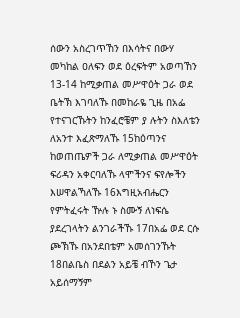ሰውን አስረገጥኸን በእሳትና በውሃ መካከል ዐለፍን ወደ ዕረፍትም አወጣኸን 13-14 ከሚቃጠል መሥዋዕት ጋራ ወደ ቤትኽ እገባለኹ በመከራዬ ጊዜ በአፌ የተናገርኹትን ከንፈሮቼም ያ ሉትን ስእለቴን ለአንተ እፈጽማለኹ 15ከዕጣንና ከወጠጤዎች ጋራ ለሚቃጠል መሥዋዕት ፍሪዳን አቀርባለኹ ላሞችንና ፍየሎችን እሠዋልኻለኹ 16እግዚአብሔርን የምትፈሩት ዅሉ ኑ ስሙኝ ለነፍሴ ያደረገላትን ልንገራችኹ 17በአፌ ወደ ርሱ ጮኽኹ በአንደበቴም አመሰገንኹት 18በልቤስ በደልን አይቼ ብኾን ጌታ አይሰማኝም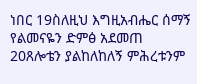ነበር 19ስለዚህ እግዚአብሔር ሰማኝ የልመናዬን ድምፅ አደመጠ 20ጸሎቴን ያልከለከለኝ ምሕረቱንም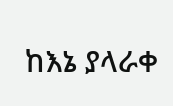ከእኔ ያላራቀ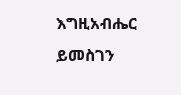እግዚአብሔር ይመስገን